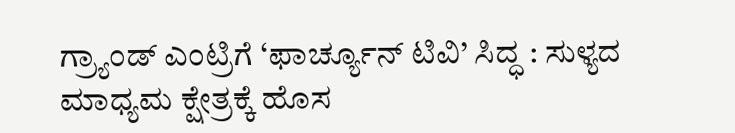ಗ್ರ್ಯಾಂಡ್ ಎಂಟ್ರಿಗೆ ‘ಫಾರ್ಚ್ಯೂನ್ ಟಿವಿ’ ಸಿದ್ಧ : ಸುಳ್ಯದ ಮಾಧ್ಯಮ ಕ್ಷೇತ್ರಕ್ಕೆ ಹೊಸ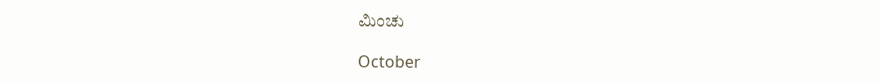ಮಿಂಚು

October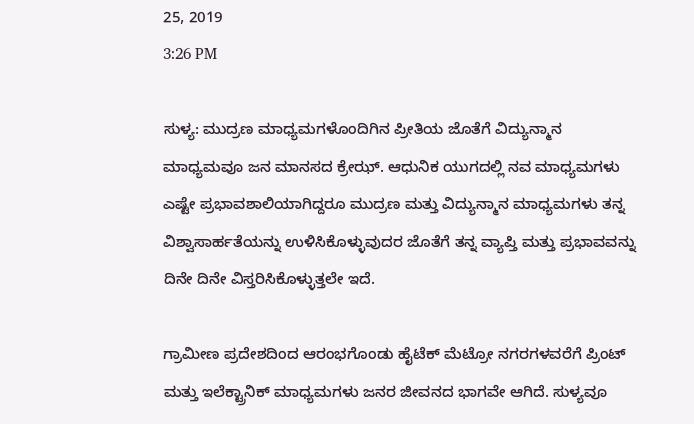25, 2019
3:26 PM

ಸುಳ್ಯ: ಮುದ್ರಣ ಮಾಧ್ಯಮಗಳೊಂದಿಗಿನ ಪ್ರೀತಿಯ ಜೊತೆಗೆ ವಿದ್ಯುನ್ಮಾನ ಮಾಧ್ಯಮವೂ ಜನ ಮಾನಸದ ಕ್ರೇಝ್. ಆಧುನಿಕ ಯುಗದಲ್ಲಿ ನವ ಮಾಧ್ಯಮಗಳು ಎಷ್ಟೇ ಪ್ರಭಾವಶಾಲಿಯಾಗಿದ್ದರೂ ಮುದ್ರಣ ಮತ್ತು ವಿದ್ಯುನ್ಮಾನ ಮಾಧ್ಯಮಗಳು ತನ್ನ ವಿಶ್ವಾಸಾರ್ಹತೆಯನ್ನು ಉಳಿಸಿಕೊಳ್ಳುವುದರ ಜೊತೆಗೆ ತನ್ನ ವ್ಯಾಪ್ತಿ ಮತ್ತು ಪ್ರಭಾವವನ್ನು ದಿನೇ ದಿನೇ ವಿಸ್ತರಿಸಿಕೊಳ್ಳುತ್ತಲೇ ಇದೆ.

ಗ್ರಾಮೀಣ ಪ್ರದೇಶದಿಂದ ಆರಂಭಗೊಂಡು ಹೈಟೆಕ್ ಮೆಟ್ರೋ ನಗರಗಳವರೆಗೆ ಪ್ರಿಂಟ್ ಮತ್ತು ಇಲೆಕ್ಟ್ರಾನಿಕ್ ಮಾಧ್ಯಮಗಳು ಜನರ ಜೀವನದ ಭಾಗವೇ ಆಗಿದೆ. ಸುಳ್ಯವೂ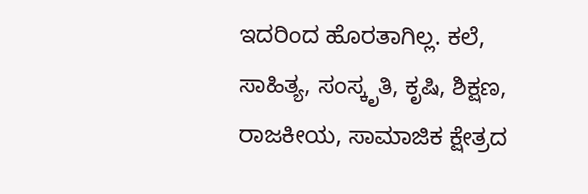ಇದರಿಂದ ಹೊರತಾಗಿಲ್ಲ. ಕಲೆ, ಸಾಹಿತ್ಯ, ಸಂಸ್ಕೃತಿ, ಕೃಷಿ, ಶಿಕ್ಷಣ, ರಾಜಕೀಯ, ಸಾಮಾಜಿಕ ಕ್ಷೇತ್ರದ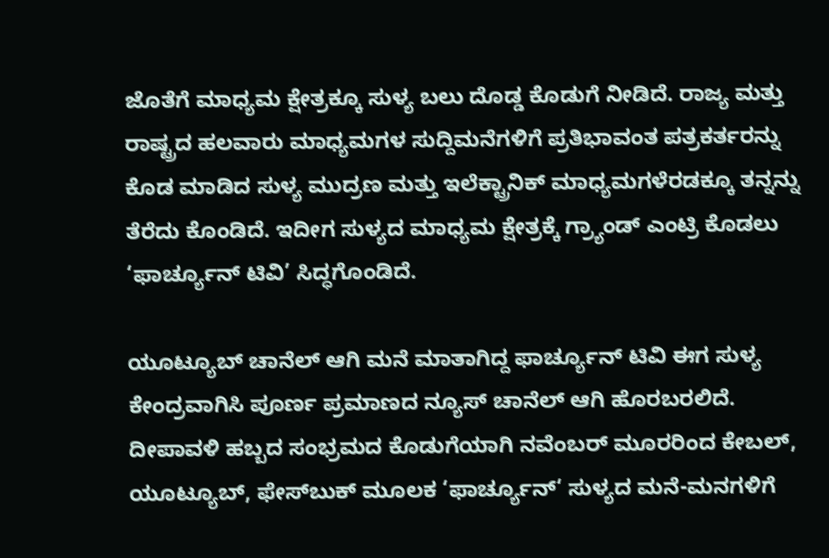ಜೊತೆಗೆ ಮಾಧ್ಯಮ ಕ್ಷೇತ್ರಕ್ಕೂ ಸುಳ್ಯ ಬಲು ದೊಡ್ಡ ಕೊಡುಗೆ ನೀಡಿದೆ. ರಾಜ್ಯ ಮತ್ತು ರಾಷ್ಟ್ರದ ಹಲವಾರು ಮಾಧ್ಯಮಗಳ ಸುದ್ದಿಮನೆಗಳಿಗೆ ಪ್ರತಿಭಾವಂತ ಪತ್ರಕರ್ತರನ್ನು ಕೊಡ ಮಾಡಿದ ಸುಳ್ಯ ಮುದ್ರಣ ಮತ್ತು ಇಲೆಕ್ಟ್ರಾನಿಕ್ ಮಾಧ್ಯಮಗಳೆರಡಕ್ಕೂ ತನ್ನನ್ನು ತೆರೆದು ಕೊಂಡಿದೆ. ಇದೀಗ ಸುಳ್ಯದ ಮಾಧ್ಯಮ ಕ್ಷೇತ್ರಕ್ಕೆ ಗ್ರ್ಯಾಂಡ್ ಎಂಟ್ರಿ ಕೊಡಲು ‘ಫಾರ್ಚ್ಯೂನ್ ಟಿವಿ’ ಸಿದ್ಧಗೊಂಡಿದೆ.

ಯೂಟ್ಯೂಬ್ ಚಾನೆಲ್ ಆಗಿ ಮನೆ ಮಾತಾಗಿದ್ದ ಫಾರ್ಚ್ಯೂನ್ ಟಿವಿ ಈಗ ಸುಳ್ಯ ಕೇಂದ್ರವಾಗಿಸಿ ಪೂರ್ಣ ಪ್ರಮಾಣದ ನ್ಯೂಸ್ ಚಾನೆಲ್ ಆಗಿ ಹೊರಬರಲಿದೆ. ದೀಪಾವಳಿ ಹಬ್ಬದ ಸಂಭ್ರಮದ ಕೊಡುಗೆಯಾಗಿ ನವೆಂಬರ್ ಮೂರರಿಂದ ಕೇಬಲ್, ಯೂಟ್ಯೂಬ್, ಫೇಸ್‌ಬುಕ್‌ ಮೂಲಕ ‘ಫಾರ್ಚ್ಯೂನ್‘ ಸುಳ್ಯದ ಮನೆ-ಮನಗಳಿಗೆ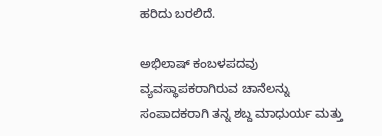ಹರಿದು ಬರಲಿದೆ.

ಅಭಿಲಾಷ್ ಕಂಬಳಪದವು ವ್ಯವಸ್ಥಾಪಕರಾಗಿರುವ ಚಾನೆಲನ್ನು ಸಂಪಾದಕರಾಗಿ ತನ್ನ ಶಬ್ದ ಮಾಧುರ್ಯ ಮತ್ತು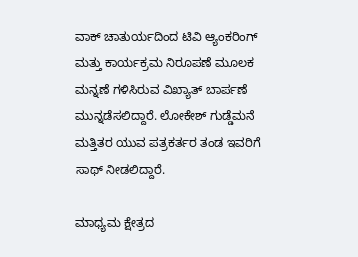ವಾಕ್ ಚಾತುರ್ಯದಿಂದ ಟಿವಿ ಆ್ಯಂಕರಿಂಗ್ ಮತ್ತು ಕಾರ್ಯಕ್ರಮ ನಿರೂಪಣೆ ಮೂಲಕ ಮನ್ನಣೆ ಗಳಿಸಿರುವ ವಿಖ್ಯಾತ್ ಬಾರ್ಪಣೆ ಮುನ್ನಡೆಸಲಿದ್ದಾರೆ. ಲೋಕೇಶ್ ಗುಡ್ಡೆಮನೆ ಮತ್ತಿತರ ಯುವ ಪತ್ರಕರ್ತರ ತಂಡ ಇವರಿಗೆ ಸಾಥ್ ನೀಡಲಿದ್ದಾರೆ.

ಮಾಧ್ಯಮ ಕ್ಷೇತ್ರದ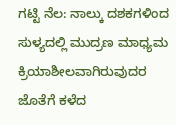ಗಟ್ಟಿ ನೆಲ: ನಾಲ್ಕು ದಶಕಗಳಿಂದ ಸುಳ್ಯದಲ್ಲಿ ಮುದ್ರಣ ಮಾಧ್ಯಮ ಕ್ರಿಯಾಶೀಲವಾಗಿರುವುದರ ಜೊತೆಗೆ ಕಳೆದ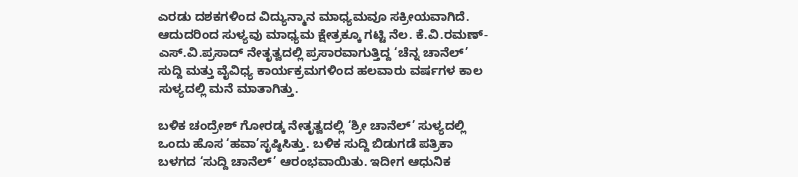ಎರಡು ದಶಕಗಳಿಂದ ವಿದ್ಯುನ್ಮಾನ ಮಾಧ್ಯಮವೂ ಸಕ್ರೀಯವಾಗಿದೆ. ಆದುದರಿಂದ ಸುಳ್ಯವು ಮಾಧ್ಯಮ ಕ್ಷೇತ್ರಕ್ಕೂ ಗಟ್ಟಿ ನೆಲ. ಕೆ.ವಿ.ರಮಣ್-ಎಸ್.ವಿ.ಪ್ರಸಾದ್ ನೇತೃತ್ವದಲ್ಲಿ ಪ್ರಸಾರವಾಗುತ್ತಿದ್ದ ‘ಚೆನ್ನ ಚಾನೆಲ್’ ಸುದ್ದಿ ಮತ್ತು ವೈವಿಧ್ಯ ಕಾರ್ಯಕ್ರಮಗಳಿಂದ ಹಲವಾರು ವರ್ಷಗಳ ಕಾಲ ಸುಳ್ಯದಲ್ಲಿ ಮನೆ ಮಾತಾಗಿತ್ತು.

ಬಳಿಕ ಚಂದ್ರೇಶ್ ಗೋರಡ್ಕ ನೇತೃತ್ವದಲ್ಲಿ ‘ಶ್ರೀ ಚಾನೆಲ್’ ಸುಳ್ಯದಲ್ಲಿ ಒಂದು ಹೊಸ ‘ಹವಾ’ಸೃಷ್ಠಿಸಿತ್ತು. ಬಳಿಕ ಸುದ್ದಿ ಬಿಡುಗಡೆ ಪತ್ರಿಕಾ ಬಳಗದ ‘ಸುದ್ದಿ ಚಾನೆಲ್’ ಆರಂಭವಾಯಿತು. ಇದೀಗ ಆಧುನಿಕ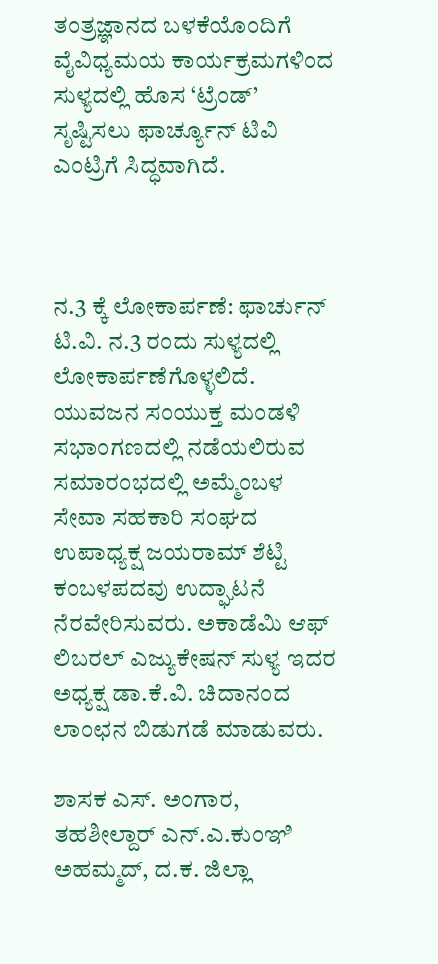ತಂತ್ರಜ್ಞಾನದ ಬಳಕೆಯೊಂದಿಗೆ ವೈವಿಧ್ಯಮಯ ಕಾರ್ಯಕ್ರಮಗಳಿಂದ ಸುಳ್ಯದಲ್ಲಿ ಹೊಸ ‘ಟ್ರೆಂಡ್’ ಸೃಷ್ಟಿಸಲು ಫಾರ್ಚ್ಯೂನ್ ಟಿವಿ ಎಂಟ್ರಿಗೆ ಸಿದ್ಧವಾಗಿದೆ.



ನ.3 ಕ್ಕೆ ಲೋಕಾರ್ಪಣೆ: ಫಾರ್ಚುನ್ ಟಿ.ವಿ. ನ.3 ರಂದು ಸುಳ್ಯದಲ್ಲಿ ಲೋಕಾರ್ಪಣೆಗೊಳ್ಳಲಿದೆ. ಯುವಜನ ಸಂಯುಕ್ತ ಮಂಡಳಿ ಸಭಾಂಗಣದಲ್ಲಿ ನಡೆಯಲಿರುವ ಸಮಾರಂಭದಲ್ಲಿ ಅಮ್ಮೆಂಬಳ ಸೇವಾ ಸಹಕಾರಿ ಸಂಘದ ಉಪಾಧ್ಯಕ್ಷ ಜಯರಾಮ್ ಶೆಟ್ಟಿ ಕಂಬಳಪದವು ಉದ್ಘಾಟನೆ ನೆರವೇರಿಸುವರು. ಅಕಾಡೆಮಿ ಆಫ್ ಲಿಬರಲ್ ಎಜ್ಯುಕೇಷನ್ ಸುಳ್ಯ ಇದರ ಅಧ್ಯಕ್ಷ ಡಾ.ಕೆ.ವಿ. ಚಿದಾನಂದ ಲಾಂಛನ ಬಿಡುಗಡೆ ಮಾಡುವರು.

ಶಾಸಕ ಎಸ್. ಅಂಗಾರ, ತಹಶೀಲ್ದಾರ್ ಎನ್.ಎ.ಕುಂಞಿ ಅಹಮ್ಮದ್, ದ.ಕ. ಜಿಲ್ಲಾ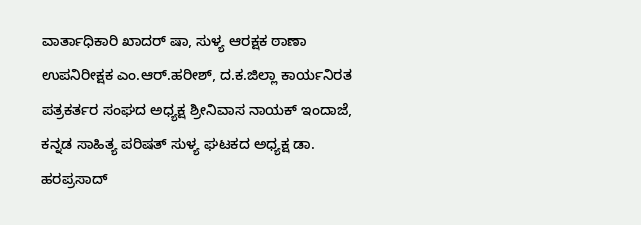ವಾರ್ತಾಧಿಕಾರಿ ಖಾದರ್ ಷಾ, ಸುಳ್ಯ ಆರಕ್ಷಕ ಠಾಣಾ ಉಪನಿರೀಕ್ಷಕ ಎಂ.ಆರ್.ಹರೀಶ್, ದ.ಕ‌.ಜಿಲ್ಲಾ ಕಾರ್ಯನಿರತ ಪತ್ರಕರ್ತರ ಸಂಘದ ಅಧ್ಯಕ್ಷ ಶ್ರೀನಿವಾಸ ನಾಯಕ್ ಇಂದಾಜೆ, ಕನ್ನಡ ಸಾಹಿತ್ಯ ಪರಿಷತ್ ಸುಳ್ಯ ಘಟಕದ ಅಧ್ಯಕ್ಷ ಡಾ. ಹರಪ್ರಸಾದ್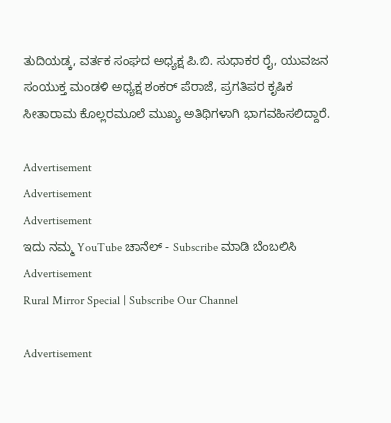ತುದಿಯಡ್ಕ, ವರ್ತಕ ಸಂಘದ ಅಧ್ಯಕ್ಷ ಪಿ.ಬಿ. ಸುಧಾಕರ ರೈ, ಯುವಜನ ಸಂಯುಕ್ತ ಮಂಡಳಿ ಅಧ್ಯಕ್ಷ ಶಂಕರ್ ಪೆರಾಜೆ, ಪ್ರಗತಿಪರ ಕೃಷಿಕ ಸೀತಾರಾಮ ಕೊಲ್ಲರಮೂಲೆ ಮುಖ್ಯ ಅತಿಥಿಗಳಾಗಿ ಭಾಗವಹಿಸಲಿದ್ದಾರೆ.

Advertisement
Advertisement
Advertisement
ಇದು ನಮ್ಮ YouTube ಚಾನೆಲ್ - Subscribe ಮಾಡಿ ಬೆಂಬಲಿಸಿ
Advertisement
Rural Mirror Special | Subscribe Our Channel

Advertisement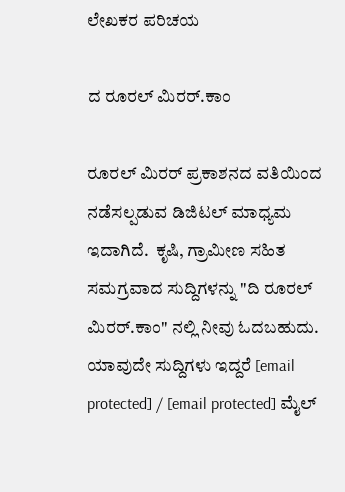ಲೇಖಕರ ಪರಿಚಯ

ದ ರೂರಲ್ ಮಿರರ್.ಕಾಂ

ರೂರಲ್‌ ಮಿರರ್‌ ಪ್ರಕಾಶನದ ವತಿಯಿಂದ ನಡೆಸಲ್ಪಡುವ ಡಿಜಿಟಲ್‌ ಮಾಧ್ಯಮ ಇದಾಗಿದೆ.  ಕೃಷಿ, ಗ್ರಾಮೀಣ ಸಹಿತ ಸಮಗ್ರವಾದ ಸುದ್ದಿಗಳನ್ನು "ದಿ ರೂರಲ್‌ ಮಿರರ್‌.ಕಾಂ" ನಲ್ಲಿ ನೀವು ಓದಬಹುದು. ಯಾವುದೇ ಸುದ್ದಿಗಳು ಇದ್ದರೆ [email protected] / [email protected] ಮೈಲ್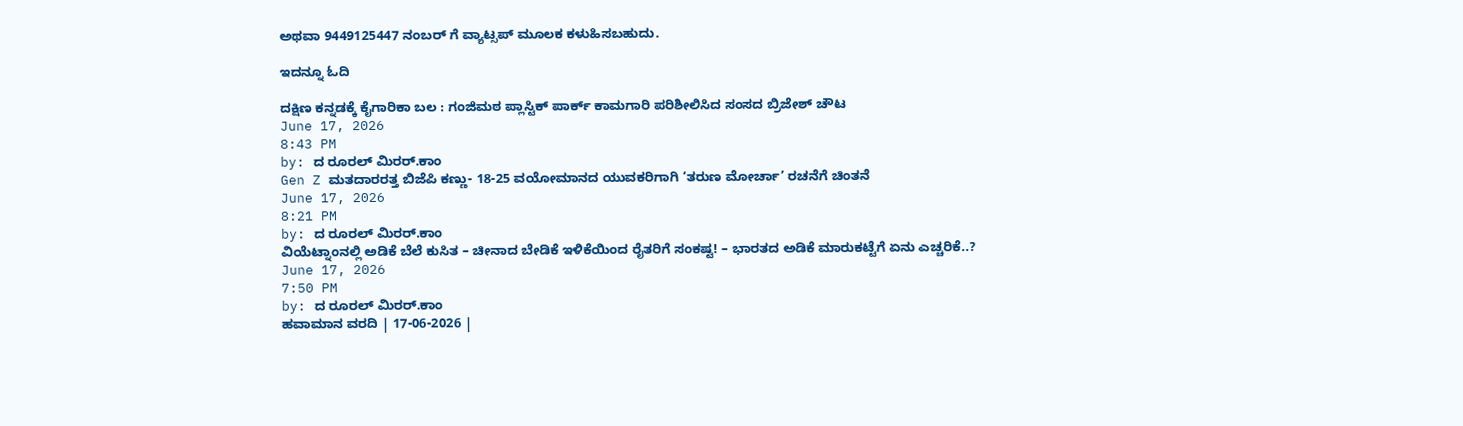ಅಥವಾ 9449125447 ನಂಬರ್ ಗೆ ವ್ಯಾಟ್ಸಪ್ ಮೂಲಕ ಕಳುಹಿಸಬಹುದು.

ಇದನ್ನೂ ಓದಿ

ದಕ್ಷಿಣ ಕನ್ನಡಕ್ಕೆ ಕೈಗಾರಿಕಾ ಬಲ : ಗಂಜಿಮಠ ಪ್ಲಾಸ್ಟಿಕ್ ಪಾರ್ಕ್ ಕಾಮಗಾರಿ ಪರಿಶೀಲಿಸಿದ ಸಂಸದ ಬ್ರಿಜೇಶ್ ಚೌಟ
June 17, 2026
8:43 PM
by: ದ ರೂರಲ್ ಮಿರರ್.ಕಾಂ
Gen Z ಮತದಾರರತ್ತ ಬಿಜೆಪಿ ಕಣ್ಣು- 18-25 ವಯೋಮಾನದ ಯುವಕರಿಗಾಗಿ ‘ತರುಣ ಮೋರ್ಚಾ’ ರಚನೆಗೆ ಚಿಂತನೆ
June 17, 2026
8:21 PM
by: ದ ರೂರಲ್ ಮಿರರ್.ಕಾಂ
ವಿಯೆಟ್ನಾಂನಲ್ಲಿ ಅಡಿಕೆ ಬೆಲೆ ಕುಸಿತ – ಚೀನಾದ ಬೇಡಿಕೆ ಇಳಿಕೆಯಿಂದ ರೈತರಿಗೆ ಸಂಕಷ್ಟ! – ಭಾರತದ ಅಡಿಕೆ ಮಾರುಕಟ್ಟೆಗೆ ಏನು ಎಚ್ಚರಿಕೆ..?
June 17, 2026
7:50 PM
by: ದ ರೂರಲ್ ಮಿರರ್.ಕಾಂ
ಹವಾಮಾನ ವರದಿ | 17-06-2026 |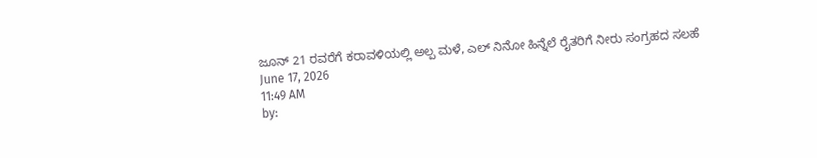ಜೂನ್ 21 ರವರೆಗೆ ಕರಾವಳಿಯಲ್ಲಿ ಅಲ್ಪ ಮಳೆ, ಎಲ್ ನಿನೋ ಹಿನ್ನೆಲೆ ರೈತರಿಗೆ ನೀರು ಸಂಗ್ರಹದ ಸಲಹೆ
June 17, 2026
11:49 AM
by: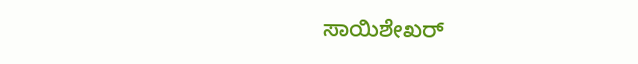ಸಾಯಿಶೇಖರ್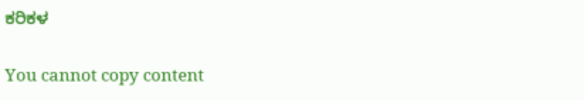ಕರಿಕಳ

You cannot copy content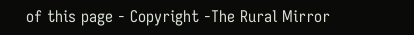of this page - Copyright -The Rural Mirror